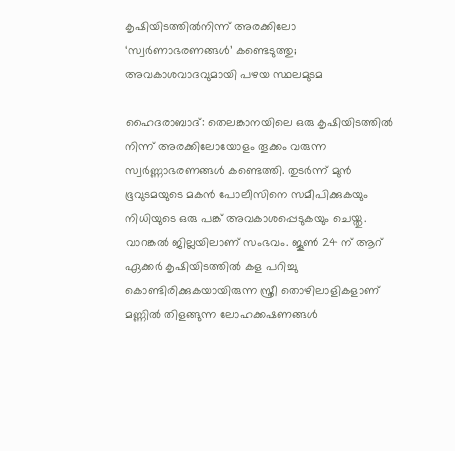കൃഷിയിടത്തിൽനിന്ന് അരക്കിലോ ‘സ്വർണാഭരണങ്ങൾ’ കണ്ടെടുത്തു; അവകാശവാദവുമായി പഴയ സ്ഥലമുടമ

ഹൈദരാബാദ്: തെലങ്കാനയിലെ ഒരു കൃഷിയിടത്തിൽ നിന്ന്‌ അരക്കിലോയോളം തൂക്കം വരുന്ന സ്വർണ്ണാഭരണങ്ങൾ കണ്ടെത്തി. തുടർന്ന് മുൻ ഭൂവുടമയുടെ മകൻ പോലീസിനെ സമീപിക്കുകയും നിധിയുടെ ഒരു പങ്ക് അവകാശപ്പെടുകയും ചെയ്തു. വാറങ്കൽ ജില്ലയിലാണ്‌ സംഭവം. ജൂൺ 24 ന് ആറ് ഏക്കർ കൃഷിയിടത്തിൽ കള പറിച്ചു കൊണ്ടിരിക്കുകയായിരുന്ന സ്ത്രീ തൊഴിലാളികളാണ് മണ്ണിൽ തിളങ്ങുന്ന ലോഹക്കഷണങ്ങൾ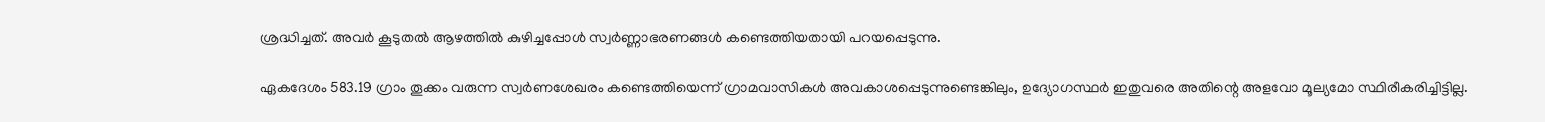ശ്രദ്ധിച്ചത്. അവർ കൂടുതൽ ആഴത്തിൽ കുഴിച്ചപ്പോൾ സ്വർണ്ണാഭരണങ്ങൾ കണ്ടെത്തിയതായി പറയപ്പെടുന്നു.

ഏകദേശം 583.19 ഗ്രാം തൂക്കം വരുന്ന സ്വർണശേഖരം കണ്ടെത്തിയെന്ന് ഗ്രാമവാസികൾ അവകാശപ്പെടുന്നുണ്ടെങ്കിലും, ഉദ്യോഗസ്ഥർ ഇതുവരെ അതിന്റെ അളവോ മൂല്യമോ സ്ഥിരീകരിച്ചിട്ടില്ല.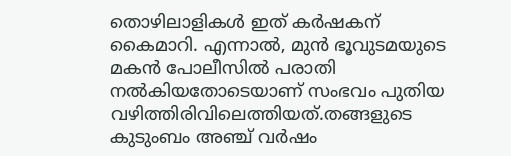തൊഴിലാളികൾ ഇത് കർഷകന് കൈമാറി. എന്നാൽ, മുൻ ഭൂവുടമയുടെ മകൻ പോലീസിൽ പരാതി നൽകിയതോടെയാണ് സംഭവം പുതിയ വഴിത്തിരിവിലെത്തിയത്.തങ്ങളുടെ കുടുംബം അഞ്ച് വർഷം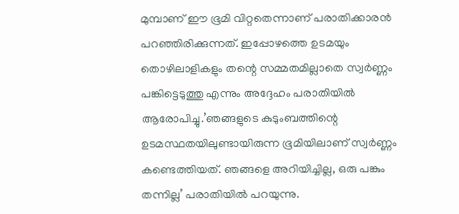മുമ്പാണ് ഈ ഭൂമി വിറ്റതെന്നാണ് പരാതിക്കാരൻ പറഞ്ഞിരിക്കുന്നത്. ഇപ്പോഴത്തെ ഉടമയും തൊഴിലാളികളും തന്റെ സമ്മതമില്ലാതെ സ്വർണ്ണം പങ്കിട്ടെടുത്തു എന്നും അദ്ദേഹം പരാതിയിൽ ആരോപിച്ചു.’ഞങ്ങളുടെ കുടുംബത്തിന്റെ ഉടമസ്ഥതയിലുണ്ടായിരുന്ന ഭൂമിയിലാണ് സ്വർണ്ണം കണ്ടെത്തിയത്. ഞങ്ങളെ അറിയിച്ചില്ല, ഒരു പങ്കും തന്നില്ല’ പരാതിയിൽ പറയുന്നു.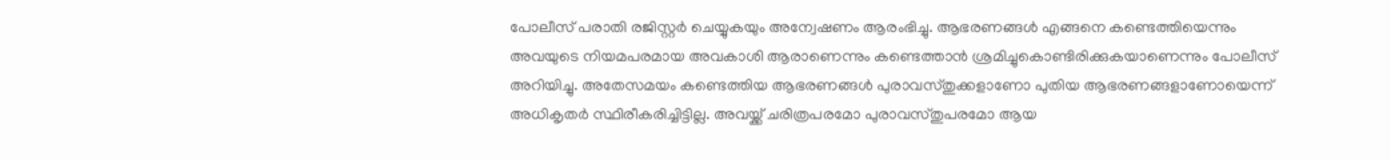പോലീസ് പരാതി രജിസ്റ്റർ ചെയ്യുകയും അന്വേഷണം ആരംഭിച്ചു. ആഭരണങ്ങൾ എങ്ങനെ കണ്ടെത്തിയെന്നും അവയുടെ നിയമപരമായ അവകാശി ആരാണെന്നും കണ്ടെത്താൻ ശ്രമിച്ചുകൊണ്ടിരിക്കുകയാണെന്നും പോലീസ് അറിയിച്ചു. അതേസമയം കണ്ടെത്തിയ ആഭരണങ്ങൾ പുരാവസ്തുക്കളാണോ പുതിയ ആഭരണങ്ങളാണോയെന്ന് അധികൃതർ സ്ഥിരീകരിച്ചിട്ടില്ല. അവയ്ക്ക് ചരിത്രപരമോ പുരാവസ്തുപരമോ ആയ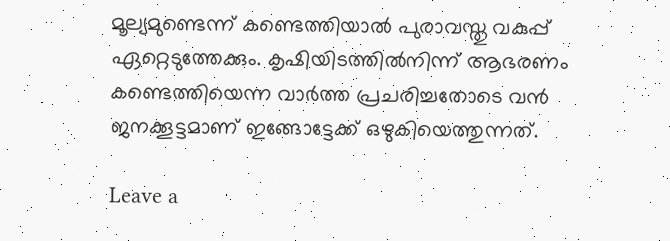മൂല്യമുണ്ടെന്ന് കണ്ടെത്തിയാൽ പുരാവസ്തു വകുപ്പ് ഏറ്റെടുത്തേക്കും. കൃഷിയിടത്തിൽനിന്ന് ആഭരണം കണ്ടെത്തിയെന്ന വാർത്ത പ്രചരിച്ചതോടെ വൻ ജനക്കൂട്ടമാണ് ഇങ്ങോട്ടേക്ക് ഒഴുകിയെത്തുന്നത്.

Leave a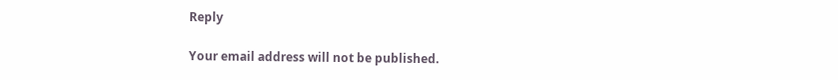Reply

Your email address will not be published.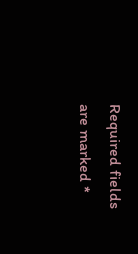Required fields are marked *